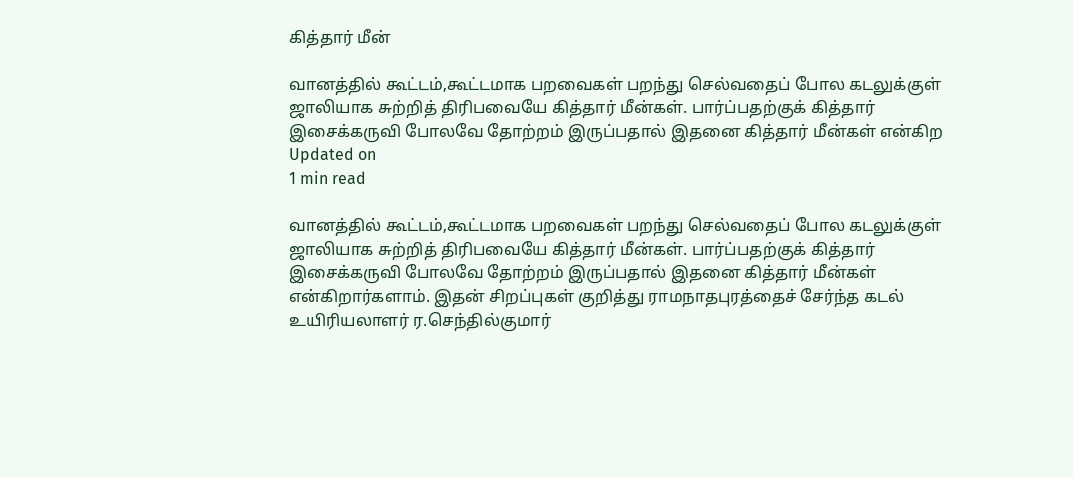கித்தார் மீன்

வானத்தில் கூட்டம்,கூட்டமாக பறவைகள் பறந்து செல்வதைப் போல கடலுக்குள் ஜாலியாக சுற்றித் திரிபவையே கித்தார் மீன்கள். பார்ப்பதற்குக் கித்தார் இசைக்கருவி போலவே தோற்றம் இருப்பதால் இதனை கித்தார் மீன்கள் என்கிற
Updated on
1 min read

வானத்தில் கூட்டம்,கூட்டமாக பறவைகள் பறந்து செல்வதைப் போல கடலுக்குள் ஜாலியாக சுற்றித் திரிபவையே கித்தார் மீன்கள். பார்ப்பதற்குக் கித்தார் இசைக்கருவி போலவே தோற்றம் இருப்பதால் இதனை கித்தார் மீன்கள் என்கிறார்களாம். இதன் சிறப்புகள் குறித்து ராமநாதபுரத்தைச் சேர்ந்த கடல் உயிரியலாளர் ர.செந்தில்குமார்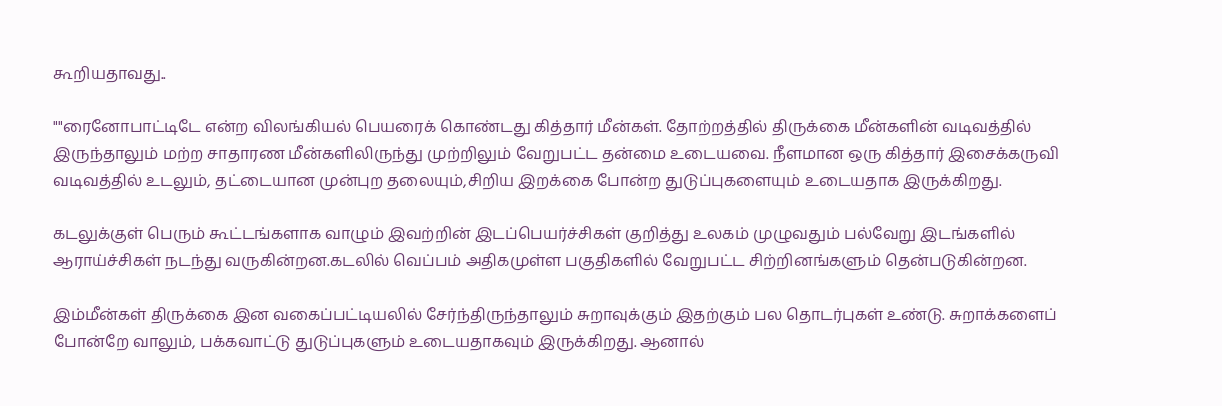கூறியதாவது..

""ரைனோபாட்டிடே என்ற விலங்கியல் பெயரைக் கொண்டது கித்தார் மீன்கள். தோற்றத்தில் திருக்கை மீன்களின் வடிவத்தில் இருந்தாலும் மற்ற சாதாரண மீன்களிலிருந்து முற்றிலும் வேறுபட்ட தன்மை உடையவை. நீளமான ஒரு கித்தார் இசைக்கருவி வடிவத்தில் உடலும், தட்டையான முன்புற தலையும்,சிறிய இறக்கை போன்ற துடுப்புகளையும் உடையதாக இருக்கிறது.

கடலுக்குள் பெரும் கூட்டங்களாக வாழும் இவற்றின் இடப்பெயர்ச்சிகள் குறித்து உலகம் முழுவதும் பல்வேறு இடங்களில் ஆராய்ச்சிகள் நடந்து வருகின்றன.கடலில் வெப்பம் அதிகமுள்ள பகுதிகளில் வேறுபட்ட சிற்றினங்களும் தென்படுகின்றன.

இம்மீன்கள் திருக்கை இன வகைப்பட்டியலில் சேர்ந்திருந்தாலும் சுறாவுக்கும் இதற்கும் பல தொடர்புகள் உண்டு. சுறாக்களைப் போன்றே வாலும், பக்கவாட்டு துடுப்புகளும் உடையதாகவும் இருக்கிறது. ஆனால்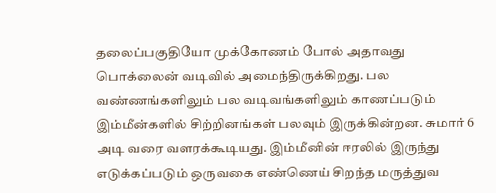தலைப்பகுதியோ முக்கோணம் போல் அதாவது பொக்லைன் வடிவில் அமைந்திருக்கிறது. பல வண்ணங்களிலும் பல வடிவங்களிலும் காணப்படும் இம்மீன்களில் சிற்றினங்கள் பலவும் இருக்கின்றன. சுமார் 6 அடி வரை வளரக்கூடியது. இம்மீனின் ஈரலில் இருந்து எடுக்கப்படும் ஒருவகை எண்ணெய் சிறந்த மருத்துவ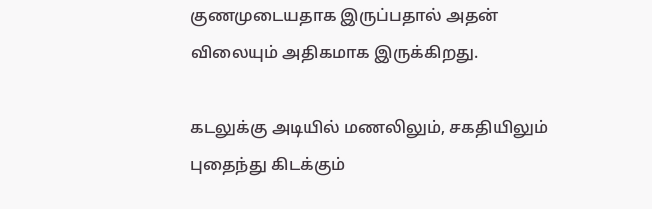குணமுடையதாக இருப்பதால் அதன் விலையும் அதிகமாக இருக்கிறது.

கடலுக்கு அடியில் மணலிலும், சகதியிலும் புதைந்து கிடக்கும்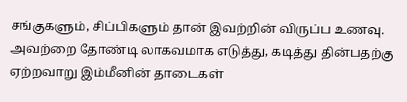சங்குகளும், சிப்பிகளும் தான் இவற்றின் விருப்ப உணவு. அவற்றை தோண்டி லாகவமாக எடுத்து, கடித்து தின்பதற்கு ஏற்றவாறு இம்மீனின் தாடைகள்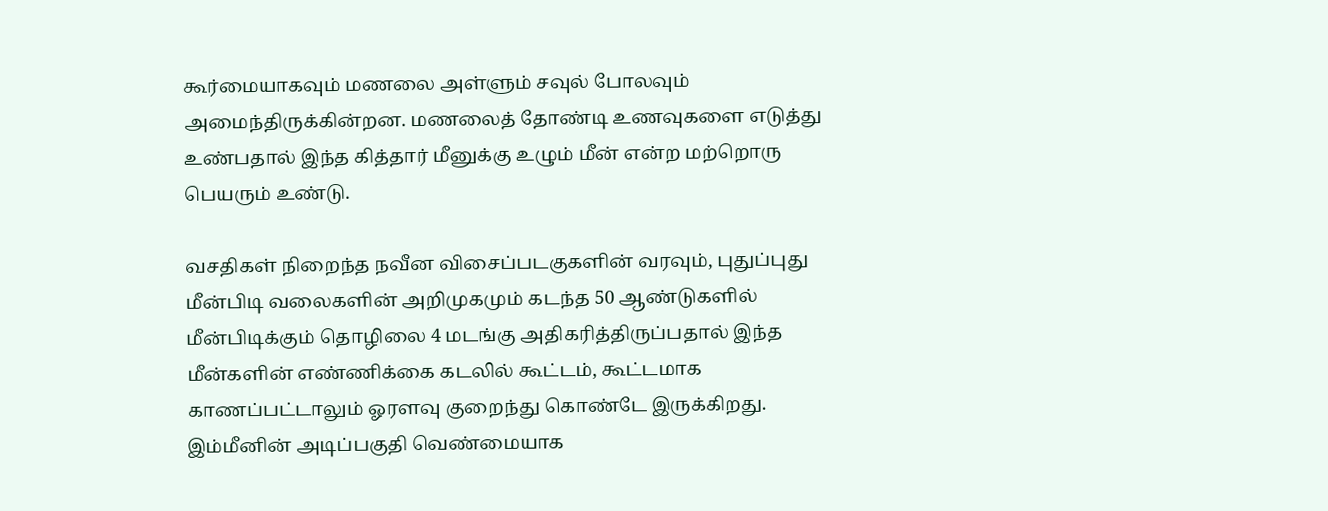கூர்மையாகவும் மணலை அள்ளும் சவுல் போலவும் அமைந்திருக்கின்றன. மணலைத் தோண்டி உணவுகளை எடுத்து உண்பதால் இந்த கித்தார் மீனுக்கு உழும் மீன் என்ற மற்றொரு பெயரும் உண்டு.

வசதிகள் நிறைந்த நவீன விசைப்படகுகளின் வரவும், புதுப்புது மீன்பிடி வலைகளின் அறிமுகமும் கடந்த 50 ஆண்டுகளில் மீன்பிடிக்கும் தொழிலை 4 மடங்கு அதிகரித்திருப்பதால் இந்த மீன்களின் எண்ணிக்கை கடலில் கூட்டம், கூட்டமாக காணப்பட்டாலும் ஓரளவு குறைந்து கொண்டே இருக்கிறது. இம்மீனின் அடிப்பகுதி வெண்மையாக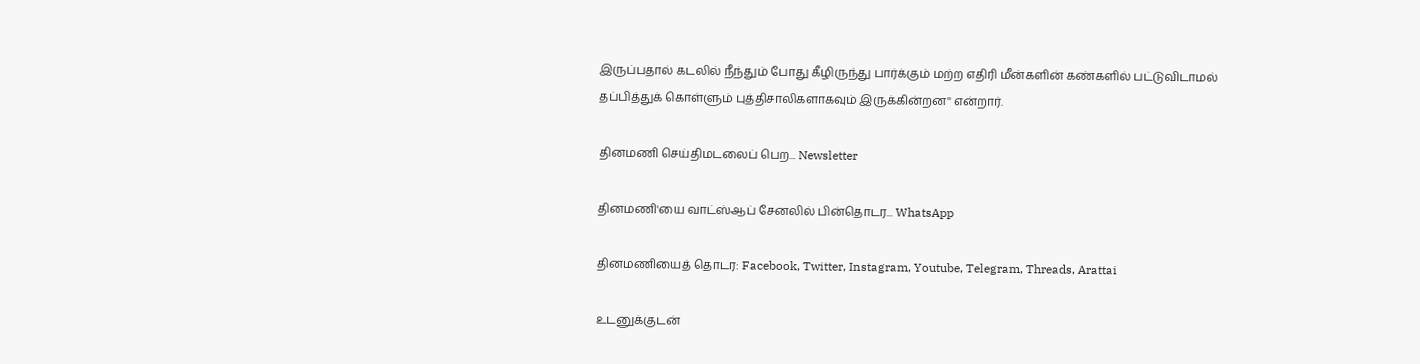இருப்பதால் கடலில் நீந்தும் போது கீழிருந்து பார்க்கும் மற்ற எதிரி மீன்களின் கண்களில் பட்டுவிடாமல் தப்பித்துக் கொள்ளும் புத்திசாலிகளாகவும் இருக்கின்றன'' என்றார்.

தினமணி செய்திமடலைப் பெற... Newsletter

தினமணி'யை வாட்ஸ்ஆப் சேனலில் பின்தொடர... WhatsApp

தினமணியைத் தொடர: Facebook, Twitter, Instagram, Youtube, Telegram, Threads, Arattai

உடனுக்குடன்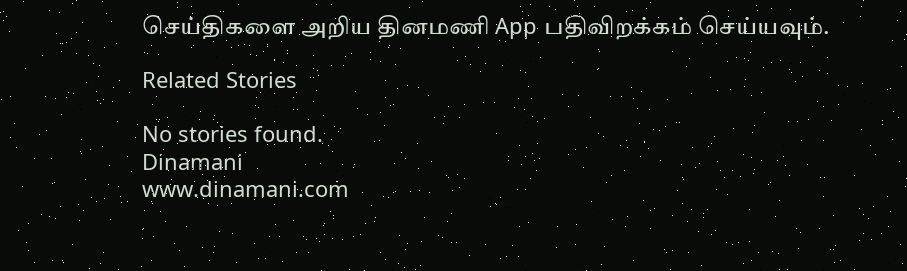செய்திகளை அறிய தினமணி App பதிவிறக்கம் செய்யவும்.

Related Stories

No stories found.
Dinamani
www.dinamani.com